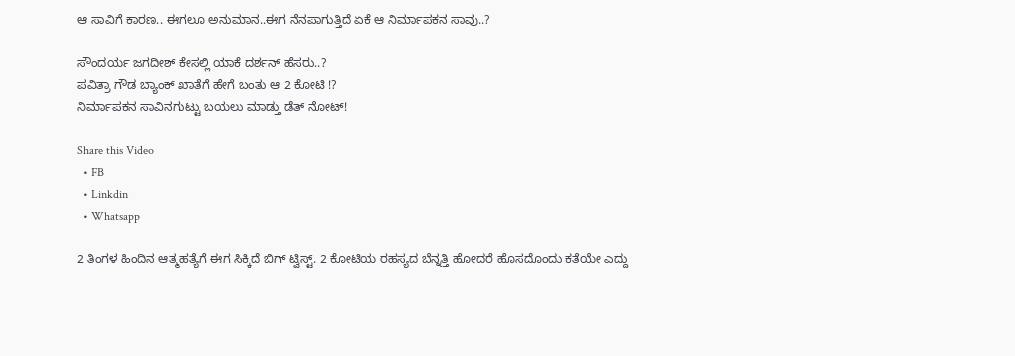ಆ ಸಾವಿಗೆ ಕಾರಣ.. ಈಗಲೂ ಅನುಮಾನ..ಈಗ ನೆನಪಾಗುತ್ತಿದೆ ಏಕೆ ಆ ನಿರ್ಮಾಪಕನ ಸಾವು..?

ಸೌಂದರ್ಯ ಜಗದೀಶ್ ಕೇಸಲ್ಲಿ ಯಾಕೆ ದರ್ಶನ್ ಹೆಸರು..?
ಪವಿತ್ರಾ ಗೌಡ ಬ್ಯಾಂಕ್ ಖಾತೆಗೆ ಹೇಗೆ ಬಂತು ಆ 2 ಕೋಟಿ !?
ನಿರ್ಮಾಪಕನ ಸಾವಿನಗುಟ್ಟು ಬಯಲು ಮಾಡ್ತು ಡೆತ್ ನೋಟ್!

Share this Video
  • FB
  • Linkdin
  • Whatsapp

2 ತಿಂಗಳ ಹಿಂದಿನ ಆತ್ಮಹತ್ಯೆಗೆ ಈಗ ಸಿಕ್ಕಿದೆ ಬಿಗ್ ಟ್ವಿಸ್ಟ್. 2 ಕೋಟಿಯ ರಹಸ್ಯದ ಬೆನ್ನತ್ತಿ ಹೋದರೆ ಹೊಸದೊಂದು ಕತೆಯೇ ಎದ್ದು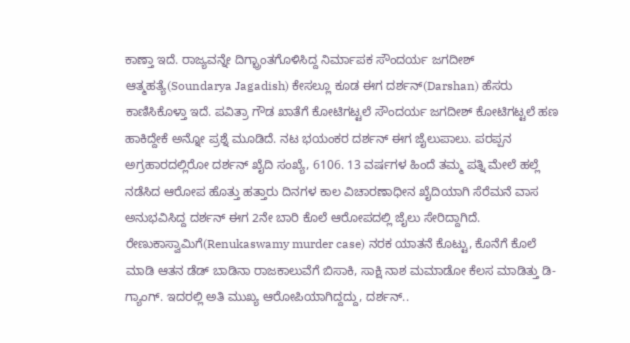ಕಾಣ್ತಾ ಇದೆ. ರಾಜ್ಯವನ್ನೇ ದಿಗ್ಭ್ರಾಂತಗೊಳಿಸಿದ್ದ ನಿರ್ಮಾಪಕ ಸೌಂದರ್ಯ ಜಗದೀಶ್ ಆತ್ಮಹತ್ಯೆ(Soundarya Jagadish) ಕೇಸಲ್ಲೂ ಕೂಡ ಈಗ ದರ್ಶನ್(Darshan) ಹೆಸರು ಕಾಣಿಸಿಕೊಳ್ತಾ ಇದೆ. ಪವಿತ್ರಾ ಗೌಡ ಖಾತೆಗೆ ಕೋಟಿಗಟ್ಟಲೆ ಸೌಂದರ್ಯ ಜಗದೀಶ್ ಕೋಟಿಗಟ್ಟಲೆ ಹಣ ಹಾಕಿದ್ದೇಕೆ ಅನ್ನೋ ಪ್ರಶ್ನೆ ಮೂಡಿದೆ. ನಟ ಭಯಂಕರ ದರ್ಶನ್ ಈಗ ಜೈಲುಪಾಲು. ಪರಪ್ಪನ ಅಗ್ರಹಾರದಲ್ಲಿರೋ ದರ್ಶನ್ ಖೈದಿ ಸಂಖ್ಯೆ, 6106. 13 ವರ್ಷಗಳ ಹಿಂದೆ ತಮ್ಮ ಪತ್ನಿ ಮೇಲೆ ಹಲ್ಲೆ ನಡೆಸಿದ ಆರೋಪ ಹೊತ್ತು ಹತ್ತಾರು ದಿನಗಳ ಕಾಲ ವಿಚಾರಣಾಧೀನ ಖೈದಿಯಾಗಿ ಸೆರೆಮನೆ ವಾಸ ಅನುಭವಿಸಿದ್ದ ದರ್ಶನ್ ಈಗ 2ನೇ ಬಾರಿ ಕೊಲೆ ಆರೋಪದಲ್ಲಿ ಜೈಲು ಸೇರಿದ್ದಾಗಿದೆ. ರೇಣುಕಾಸ್ವಾಮಿಗೆ(Renukaswamy murder case) ನರಕ ಯಾತನೆ ಕೊಟ್ಟು, ಕೊನೆಗೆ ಕೊಲೆ ಮಾಡಿ ಆತನ ಡೆಡ್ ಬಾಡಿನಾ ರಾಜಕಾಲುವೆಗೆ ಬಿಸಾಕಿ, ಸಾಕ್ಷಿ ನಾಶ ಮಮಾಡೋ ಕೆಲಸ ಮಾಡಿತ್ತು ಡಿ-ಗ್ಯಾಂಗ್. ಇದರಲ್ಲಿ ಅತಿ ಮುಖ್ಯ ಆರೋಪಿಯಾಗಿದ್ದದ್ದು, ದರ್ಶನ್..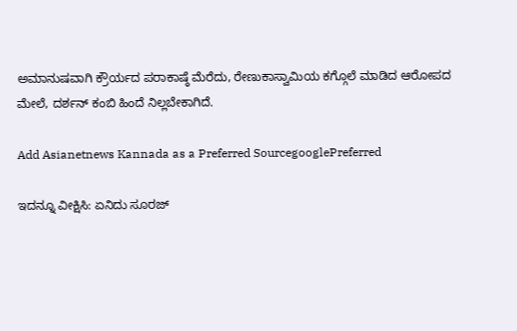ಅಮಾನುಷವಾಗಿ ಕ್ರೌರ್ಯದ ಪರಾಕಾಷ್ಠೆ ಮೆರೆದು, ರೇಣುಕಾಸ್ವಾಮಿಯ ಕಗ್ಗೊಲೆ ಮಾಡಿದ ಆರೋಪದ ಮೇಲೆ, ದರ್ಶನ್ ಕಂಬಿ ಹಿಂದೆ ನಿಲ್ಲಬೇಕಾಗಿದೆ.

Add Asianetnews Kannada as a Preferred SourcegooglePreferred

ಇದನ್ನೂ ವೀಕ್ಷಿಸಿ: ಏನಿದು ಸೂರಜ್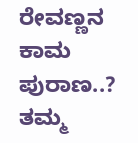ರೇವಣ್ಣನ ಕಾಮ ಪುರಾಣ..? ತಮ್ಮ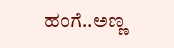ಹಂಗೆ..ಅಣ್ಣ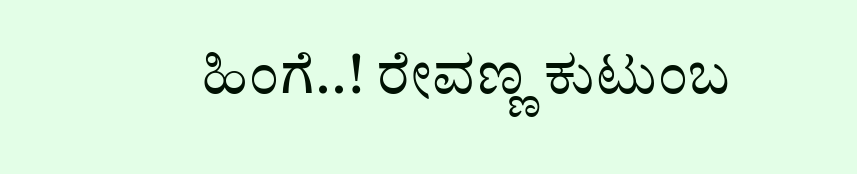ಹಿಂಗೆ..! ರೇವಣ್ಣ ಕುಟುಂಬ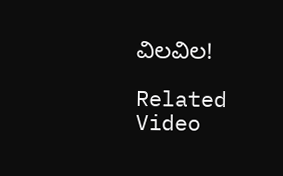ವಿಲವಿಲ!

Related Video